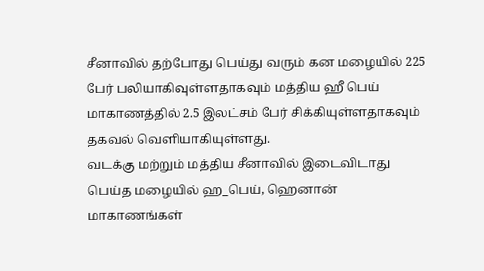சீனாவில் தற்போது பெய்து வரும் கன மழையில் 225 பேர் பலியாகிவுள்ளதாகவும் மத்திய ஹீ பெய் மாகாணத்தில் 2.5 இலட்சம் பேர் சிக்கியுள்ளதாகவும் தகவல் வெளியாகியுள்ளது.
வடக்கு மற்றும் மத்திய சீனாவில் இடைவிடாது பெய்த மழையில் ஹ_பெய், ஹெனான் மாகாணங்கள்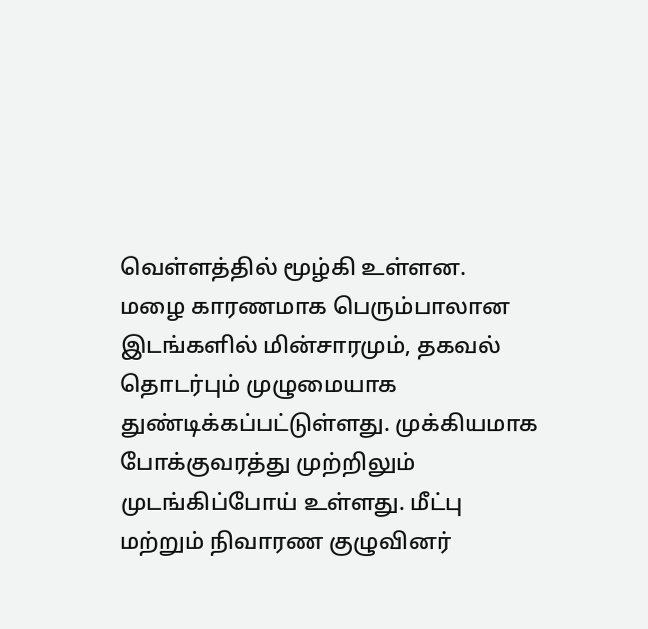வெள்ளத்தில் மூழ்கி உள்ளன.
மழை காரணமாக பெரும்பாலான இடங்களில் மின்சாரமும், தகவல் தொடர்பும் முழுமையாக துண்டிக்கப்பட்டுள்ளது. முக்கியமாக போக்குவரத்து முற்றிலும் முடங்கிப்போய் உள்ளது. மீட்பு மற்றும் நிவாரண குழுவினர்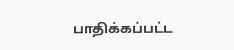பாதிக்கப்பட்ட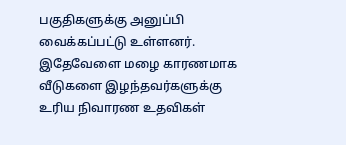பகுதிகளுக்கு அனுப்பி வைக்கப்பட்டு உள்ளனர்.
இதேவேளை மழை காரணமாக வீடுகளை இழந்தவர்களுக்கு உரிய நிவாரண உதவிகள்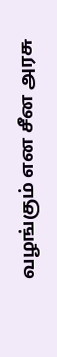வழங்கும் என சீன அரசு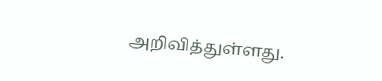அறிவித்துள்ளது.